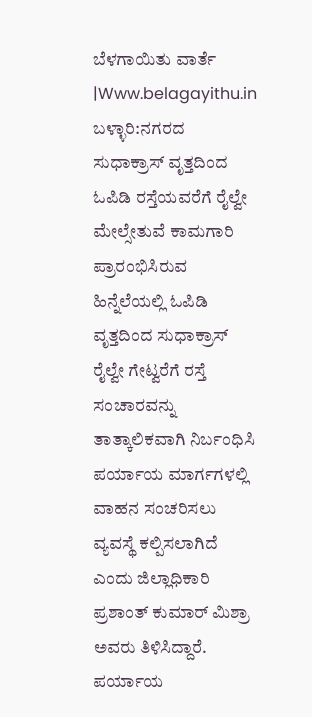ಬೆಳಗಾಯಿತು ವಾರ್ತೆ |Www.belagayithu.in
ಬಳ್ಳಾರಿ:ನಗರದ ಸುಧಾಕ್ರಾಸ್ ವೃತ್ತದಿಂದ ಓಪಿಡಿ ರಸ್ತೆಯವರೆಗೆ ರೈಲ್ವೇ ಮೇಲ್ಸೇತುವೆ ಕಾಮಗಾರಿ ಪ್ರಾರಂಭಿಸಿರುವ ಹಿನ್ನೆಲೆಯಲ್ಲಿ ಓಪಿಡಿ ವೃತ್ತದಿಂದ ಸುಧಾಕ್ರಾಸ್ ರೈಲ್ವೇ ಗೇಟ್ವರೆಗೆ ರಸ್ತೆ ಸಂಚಾರವನ್ನು ತಾತ್ಕಾಲಿಕವಾಗಿ ನಿರ್ಬಂಧಿಸಿ ಪರ್ಯಾಯ ಮಾರ್ಗಗಳಲ್ಲಿ ವಾಹನ ಸಂಚರಿಸಲು ವ್ಯವಸ್ಥೆ ಕಲ್ಪಿಸಲಾಗಿದೆ ಎಂದು ಜಿಲ್ಲಾಧಿಕಾರಿ ಪ್ರಶಾಂತ್ ಕುಮಾರ್ ಮಿಶ್ರಾ ಅವರು ತಿಳಿಸಿದ್ದಾರೆ.
ಪರ್ಯಾಯ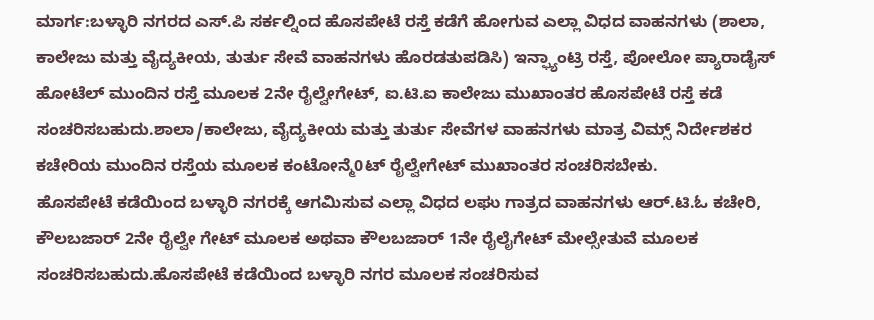ಮಾರ್ಗ:ಬಳ್ಳಾರಿ ನಗರದ ಎಸ್.ಪಿ ಸರ್ಕಲ್ನಿಂದ ಹೊಸಪೇಟೆ ರಸ್ತೆ ಕಡೆಗೆ ಹೋಗುವ ಎಲ್ಲಾ ವಿಧದ ವಾಹನಗಳು (ಶಾಲಾ, ಕಾಲೇಜು ಮತ್ತು ವೈದ್ಯಕೀಯ, ತುರ್ತು ಸೇವೆ ವಾಹನಗಳು ಹೊರಡತುಪಡಿಸಿ) ಇನ್ಫ್ಯಾಂಟ್ರಿ ರಸ್ತೆ, ಪೋಲೋ ಪ್ಯಾರಾಡೈಸ್ ಹೋಟೆಲ್ ಮುಂದಿನ ರಸ್ತೆ ಮೂಲಕ 2ನೇ ರೈಲ್ವೇಗೇಟ್, ಐ.ಟಿ.ಐ ಕಾಲೇಜು ಮುಖಾಂತರ ಹೊಸಪೇಟೆ ರಸ್ತೆ ಕಡೆ ಸಂಚರಿಸಬಹುದು.ಶಾಲಾ/ಕಾಲೇಜು, ವೈದ್ಯಕೀಯ ಮತ್ತು ತುರ್ತು ಸೇವೆಗಳ ವಾಹನಗಳು ಮಾತ್ರ ವಿಮ್ಸ್ ನಿರ್ದೇಶಕರ ಕಚೇರಿಯ ಮುಂದಿನ ರಸ್ತೆಯ ಮೂಲಕ ಕಂಟೋನ್ಮೆ0ಟ್ ರೈಲ್ವೇಗೇಟ್ ಮುಖಾಂತರ ಸಂಚರಿಸಬೇಕು.
ಹೊಸಪೇಟೆ ಕಡೆಯಿಂದ ಬಳ್ಳಾರಿ ನಗರಕ್ಕೆ ಆಗಮಿಸುವ ಎಲ್ಲಾ ವಿಧದ ಲಘು ಗಾತ್ರದ ವಾಹನಗಳು ಆರ್.ಟಿ.ಓ ಕಚೇರಿ, ಕೌಲಬಜಾರ್ 2ನೇ ರೈಲ್ವೇ ಗೇಟ್ ಮೂಲಕ ಅಥವಾ ಕೌಲಬಜಾರ್ 1ನೇ ರೈಲೈಗೇಟ್ ಮೇಲ್ಸೇತುವೆ ಮೂಲಕ ಸಂಚರಿಸಬಹುದು.ಹೊಸಪೇಟೆ ಕಡೆಯಿಂದ ಬಳ್ಳಾರಿ ನಗರ ಮೂಲಕ ಸಂಚರಿಸುವ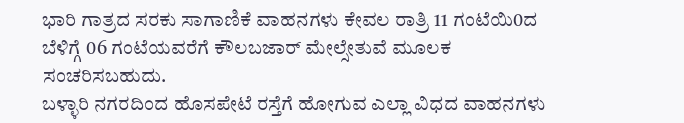ಭಾರಿ ಗಾತ್ರದ ಸರಕು ಸಾಗಾಣಿಕೆ ವಾಹನಗಳು ಕೇವಲ ರಾತ್ರಿ 11 ಗಂಟೆಯಿ0ದ ಬೆಳಿಗ್ಗೆ 06 ಗಂಟೆಯವರೆಗೆ ಕೌಲಬಜಾರ್ ಮೇಲ್ಸೇತುವೆ ಮೂಲಕ ಸಂಚರಿಸಬಹುದು.
ಬಳ್ಳಾರಿ ನಗರದಿಂದ ಹೊಸಪೇಟೆ ರಸ್ತೆಗೆ ಹೋಗುವ ಎಲ್ಲಾ ವಿಧದ ವಾಹನಗಳು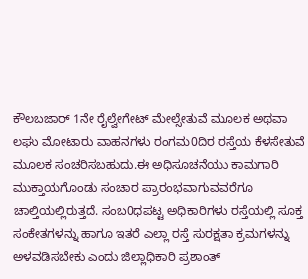ಕೌಲಬಜಾರ್ 1ನೇ ರೈಲ್ವೇಗೇಟ್ ಮೇಲ್ಸೇತುವೆ ಮೂಲಕ ಅಥವಾ ಲಘು ಮೋಟಾರು ವಾಹನಗಳು ರಂಗಮ0ದಿರ ರಸ್ತೆಯ ಕೆಳಸೇತುವೆ ಮೂಲಕ ಸಂಚರಿಸಬಹುದು.ಈ ಅಧಿಸೂಚನೆಯು ಕಾಮಗಾರಿ ಮುಕ್ತಾಯಗೊಂಡು ಸಂಚಾರ ಪ್ರಾರಂಭವಾಗುವವರೆಗೂ ಚಾಲ್ತಿಯಲ್ಲಿರುತ್ತದೆ. ಸಂಬ0ಧಪಟ್ಟ ಅಧಿಕಾರಿಗಳು ರಸ್ತೆಯಲ್ಲಿ ಸೂಕ್ತ ಸಂಕೇತಗಳನ್ನು ಹಾಗೂ ಇತರೆ ಎಲ್ಲಾ ರಸ್ತೆ ಸುರಕ್ಷತಾ ಕ್ರಮಗಳನ್ನು ಅಳವಡಿಸಬೇಕು ಎಂದು ಜಿಲ್ಲಾಧಿಕಾರಿ ಪ್ರಶಾಂತ್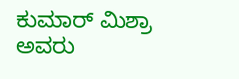ಕುಮಾರ್ ಮಿಶ್ರಾ ಅವರು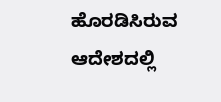ಹೊರಡಿಸಿರುವ ಆದೇಶದಲ್ಲಿ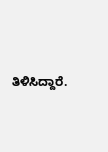ತಿಳಿಸಿದ್ದಾರೆ.